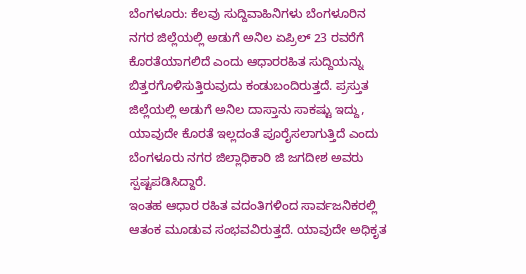ಬೆಂಗಳೂರು: ಕೆಲವು ಸುದ್ದಿವಾಹಿನಿಗಳು ಬೆಂಗಳೂರಿನ ನಗರ ಜಿಲ್ಲೆಯಲ್ಲಿ ಅಡುಗೆ ಅನಿಲ ಏಪ್ರಿಲ್ 23 ರವರೆಗೆ ಕೊರತೆಯಾಗಲಿದೆ ಎಂದು ಆಧಾರರಹಿತ ಸುದ್ದಿಯನ್ನು ಬಿತ್ತರಗೊಳಿಸುತ್ತಿರುವುದು ಕಂಡುಬಂದಿರುತ್ತದೆ. ಪ್ರಸ್ತುತ ಜಿಲ್ಲೆಯಲ್ಲಿ ಅಡುಗೆ ಅನಿಲ ದಾಸ್ತಾನು ಸಾಕಷ್ಟು ಇದ್ದು, ಯಾವುದೇ ಕೊರತೆ ಇಲ್ಲದಂತೆ ಪೂರೈಸಲಾಗುತ್ತಿದೆ ಎಂದು ಬೆಂಗಳೂರು ನಗರ ಜಿಲ್ಲಾಧಿಕಾರಿ ಜಿ ಜಗದೀಶ ಅವರು ಸ್ಪಷ್ಟಪಡಿಸಿದ್ದಾರೆ.
ಇಂತಹ ಆಧಾರ ರಹಿತ ವದಂತಿಗಳಿಂದ ಸಾರ್ವಜನಿಕರಲ್ಲಿ ಆತಂಕ ಮೂಡುವ ಸಂಭವವಿರುತ್ತದೆ. ಯಾವುದೇ ಅಧಿಕೃತ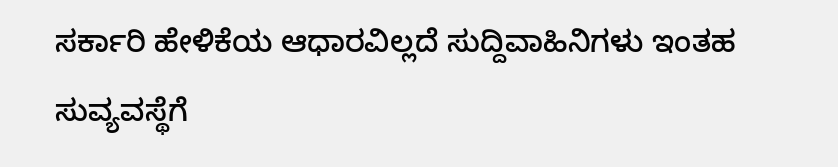ಸರ್ಕಾರಿ ಹೇಳಿಕೆಯ ಆಧಾರವಿಲ್ಲದೆ ಸುದ್ದಿವಾಹಿನಿಗಳು ಇಂತಹ ಸುವ್ಯವಸ್ಥೆಗೆ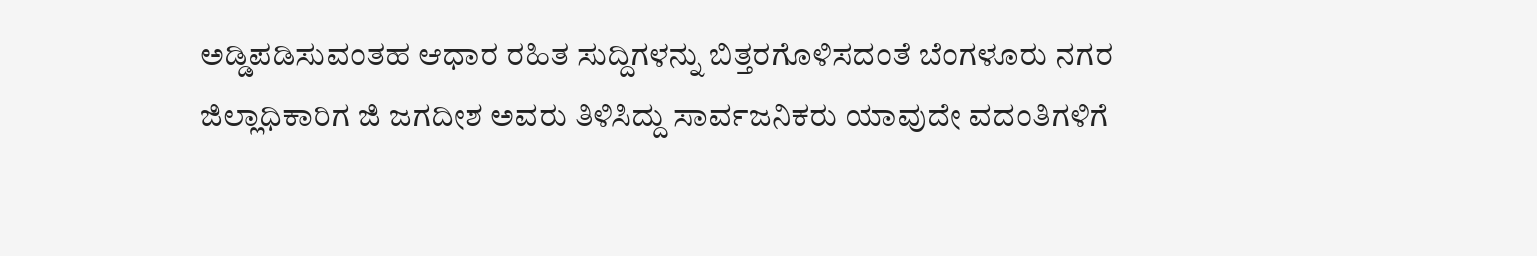ಅಡ್ಡಿಪಡಿಸುವಂತಹ ಆಧಾರ ರಹಿತ ಸುದ್ದಿಗಳನ್ನು ಬಿತ್ತರಗೊಳಿಸದಂತೆ ಬೆಂಗಳೂರು ನಗರ ಜಿಲ್ಲಾಧಿಕಾರಿಗ ಜಿ ಜಗದೀಶ ಅವರು ತಿಳಿಸಿದ್ದು ಸಾರ್ವಜನಿಕರು ಯಾವುದೇ ವದಂತಿಗಳಿಗೆ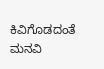ಕಿವಿಗೊಡದಂತೆ ಮನವಿ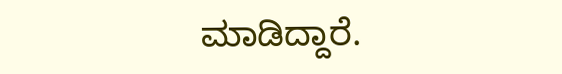ಮಾಡಿದ್ದಾರೆ.